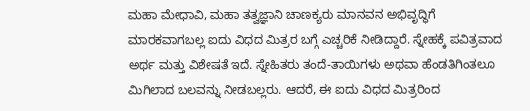ಮಹಾ ಮೇಧಾವಿ, ಮಹಾ ತತ್ವಜ್ಞಾನಿ ಚಾಣಕ್ಯರು ಮಾನವನ ಅಭಿವೃದ್ಧಿಗೆ ಮಾರಕವಾಗಬಲ್ಲ ಐದು ವಿಧದ ಮಿತ್ರರ ಬಗ್ಗೆ ಎಚ್ಚರಿಕೆ ನೀಡಿದ್ದಾರೆ. ಸ್ನೇಹಕ್ಕೆ ಪವಿತ್ರವಾದ ಅರ್ಥ ಮತ್ತು ವಿಶೇಷತೆ ಇದೆ. ಸ್ನೇಹಿತರು ತಂದೆ-ತಾಯಿಗಳು ಅಥವಾ ಹೆಂಡತಿಗಿಂತಲೂ ಮಿಗಿಲಾದ ಬಲವನ್ನು ನೀಡಬಲ್ಲರು. ಆದರೆ, ಈ ಐದು ವಿಧದ ಮಿತ್ರರಿಂದ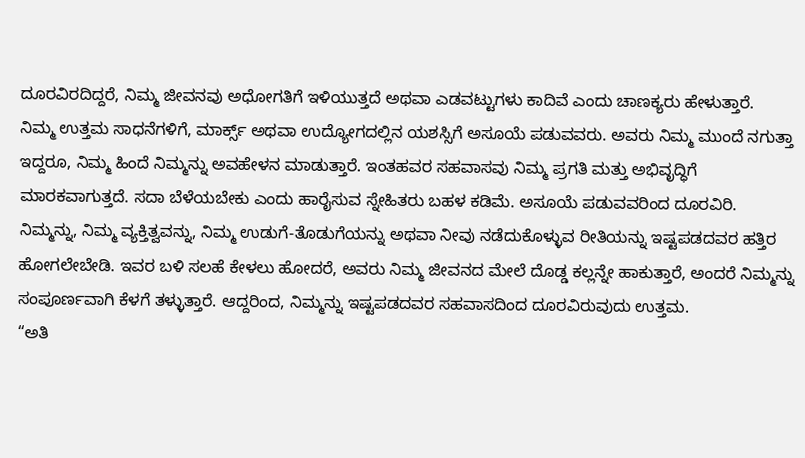ದೂರವಿರದಿದ್ದರೆ, ನಿಮ್ಮ ಜೀವನವು ಅಧೋಗತಿಗೆ ಇಳಿಯುತ್ತದೆ ಅಥವಾ ಎಡವಟ್ಟುಗಳು ಕಾದಿವೆ ಎಂದು ಚಾಣಕ್ಯರು ಹೇಳುತ್ತಾರೆ.
ನಿಮ್ಮ ಉತ್ತಮ ಸಾಧನೆಗಳಿಗೆ, ಮಾರ್ಕ್ಸ್ ಅಥವಾ ಉದ್ಯೋಗದಲ್ಲಿನ ಯಶಸ್ಸಿಗೆ ಅಸೂಯೆ ಪಡುವವರು. ಅವರು ನಿಮ್ಮ ಮುಂದೆ ನಗುತ್ತಾ ಇದ್ದರೂ, ನಿಮ್ಮ ಹಿಂದೆ ನಿಮ್ಮನ್ನು ಅವಹೇಳನ ಮಾಡುತ್ತಾರೆ. ಇಂತಹವರ ಸಹವಾಸವು ನಿಮ್ಮ ಪ್ರಗತಿ ಮತ್ತು ಅಭಿವೃದ್ಧಿಗೆ ಮಾರಕವಾಗುತ್ತದೆ. ಸದಾ ಬೆಳೆಯಬೇಕು ಎಂದು ಹಾರೈಸುವ ಸ್ನೇಹಿತರು ಬಹಳ ಕಡಿಮೆ. ಅಸೂಯೆ ಪಡುವವರಿಂದ ದೂರವಿರಿ.
ನಿಮ್ಮನ್ನು, ನಿಮ್ಮ ವ್ಯಕ್ತಿತ್ವವನ್ನು, ನಿಮ್ಮ ಉಡುಗೆ-ತೊಡುಗೆಯನ್ನು ಅಥವಾ ನೀವು ನಡೆದುಕೊಳ್ಳುವ ರೀತಿಯನ್ನು ಇಷ್ಟಪಡದವರ ಹತ್ತಿರ ಹೋಗಲೇಬೇಡಿ. ಇವರ ಬಳಿ ಸಲಹೆ ಕೇಳಲು ಹೋದರೆ, ಅವರು ನಿಮ್ಮ ಜೀವನದ ಮೇಲೆ ದೊಡ್ಡ ಕಲ್ಲನ್ನೇ ಹಾಕುತ್ತಾರೆ, ಅಂದರೆ ನಿಮ್ಮನ್ನು ಸಂಪೂರ್ಣವಾಗಿ ಕೆಳಗೆ ತಳ್ಳುತ್ತಾರೆ. ಆದ್ದರಿಂದ, ನಿಮ್ಮನ್ನು ಇಷ್ಟಪಡದವರ ಸಹವಾಸದಿಂದ ದೂರವಿರುವುದು ಉತ್ತಮ.
“ಅತಿ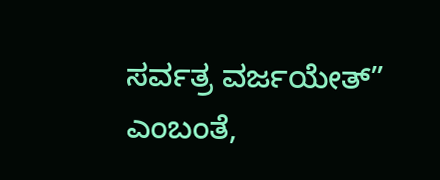ಸರ್ವತ್ರ ವರ್ಜಯೇತ್” ಎಂಬಂತೆ,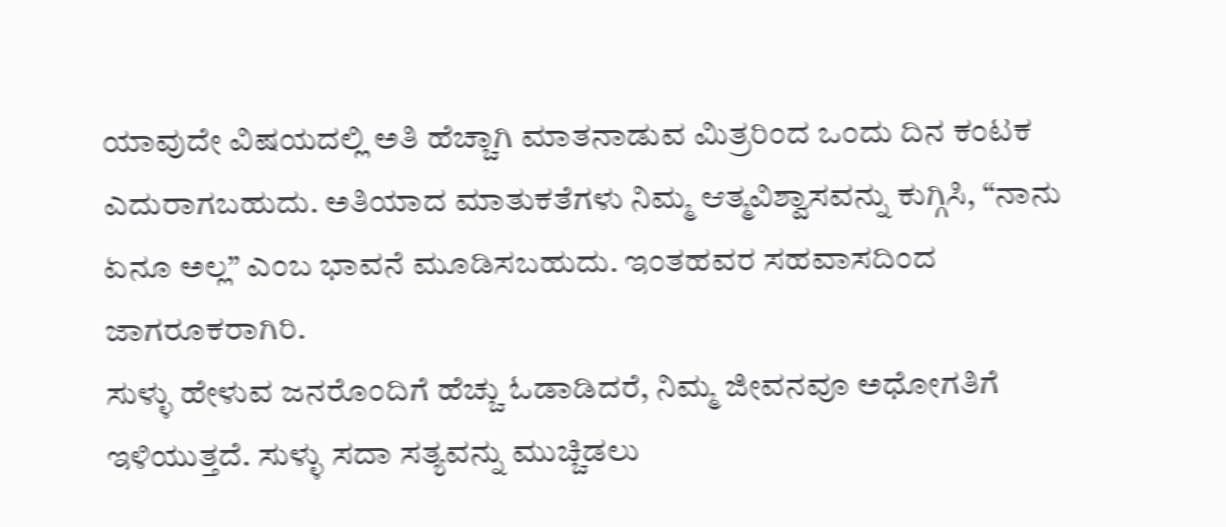ಯಾವುದೇ ವಿಷಯದಲ್ಲಿ ಅತಿ ಹೆಚ್ಚಾಗಿ ಮಾತನಾಡುವ ಮಿತ್ರರಿಂದ ಒಂದು ದಿನ ಕಂಟಕ ಎದುರಾಗಬಹುದು. ಅತಿಯಾದ ಮಾತುಕತೆಗಳು ನಿಮ್ಮ ಆತ್ಮವಿಶ್ವಾಸವನ್ನು ಕುಗ್ಗಿಸಿ, “ನಾನು ಏನೂ ಅಲ್ಲ” ಎಂಬ ಭಾವನೆ ಮೂಡಿಸಬಹುದು. ಇಂತಹವರ ಸಹವಾಸದಿಂದ ಜಾಗರೂಕರಾಗಿರಿ.
ಸುಳ್ಳು ಹೇಳುವ ಜನರೊಂದಿಗೆ ಹೆಚ್ಚು ಓಡಾಡಿದರೆ, ನಿಮ್ಮ ಜೀವನವೂ ಅಧೋಗತಿಗೆ ಇಳಿಯುತ್ತದೆ. ಸುಳ್ಳು ಸದಾ ಸತ್ಯವನ್ನು ಮುಚ್ಚಿಡಲು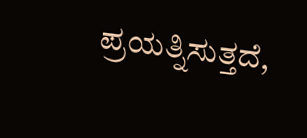ಪ್ರಯತ್ನಿಸುತ್ತದೆ,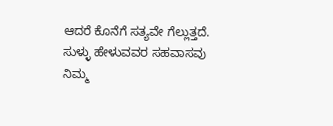ಆದರೆ ಕೊನೆಗೆ ಸತ್ಯವೇ ಗೆಲ್ಲುತ್ತದೆ. ಸುಳ್ಳು ಹೇಳುವವರ ಸಹವಾಸವು ನಿಮ್ಮ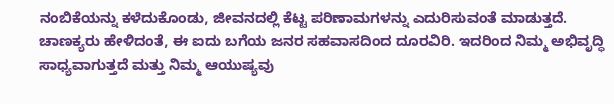ನಂಬಿಕೆಯನ್ನು ಕಳೆದುಕೊಂಡು, ಜೀವನದಲ್ಲಿ ಕೆಟ್ಟ ಪರಿಣಾಮಗಳನ್ನು ಎದುರಿಸುವಂತೆ ಮಾಡುತ್ತದೆ.
ಚಾಣಕ್ಯರು ಹೇಳಿದಂತೆ, ಈ ಐದು ಬಗೆಯ ಜನರ ಸಹವಾಸದಿಂದ ದೂರವಿರಿ. ಇದರಿಂದ ನಿಮ್ಮ ಅಭಿವೃದ್ಧಿ ಸಾಧ್ಯವಾಗುತ್ತದೆ ಮತ್ತು ನಿಮ್ಮ ಆಯುಷ್ಯವು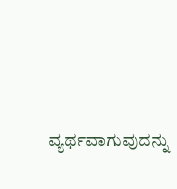ವ್ಯರ್ಥವಾಗುವುದನ್ನು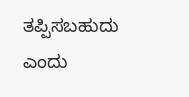ತಪ್ಪಿಸಬಹುದು ಎಂದು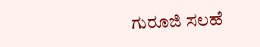ಗುರೂಜಿ ಸಲಹೆ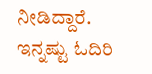ನೀಡಿದ್ದಾರೆ.
ಇನ್ನಷ್ಟು ಓದಿರಿ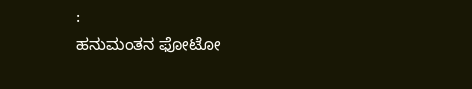:
ಹನುಮಂತನ ಫೋಟೋ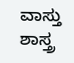ವಾಸ್ತು ಶಾಸ್ತ್ರ